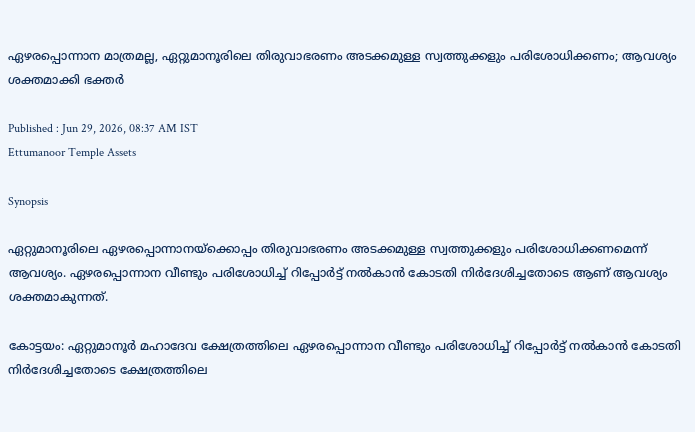ഏഴരപ്പൊന്നാന മാത്രമല്ല, ഏറ്റുമാനൂ‍രിലെ തിരുവാഭരണം അടക്കമുള്ള സ്വത്തുക്കളും പരിശോധിക്കണം; ആവശ്യം ശക്തമാക്കി ഭക്തർ

Published : Jun 29, 2026, 08:37 AM IST
Ettumanoor Temple Assets

Synopsis

ഏറ്റുമാനൂ‍രിലെ ഏഴരപ്പൊന്നാനയ്ക്കൊപ്പം തിരുവാഭരണം അടക്കമുള്ള സ്വത്തുക്കളും പരിശോധിക്കണമെന്ന് ആവശ്യം. ഏഴരപ്പൊന്നാന വീണ്ടും പരിശോധിച്ച് റിപ്പോർട്ട് നൽകാൻ കോടതി നിർദേശിച്ചതോടെ ആണ് ആവശ്യം ശക്തമാകുന്നത്.

കോട്ടയം: ഏറ്റുമാനൂ‍ർ മഹാദേവ ക്ഷേത്രത്തിലെ ഏഴരപ്പൊന്നാന വീണ്ടും പരിശോധിച്ച് റിപ്പോർട്ട് നൽകാൻ കോടതി നിർദേശിച്ചതോടെ ക്ഷേത്രത്തിലെ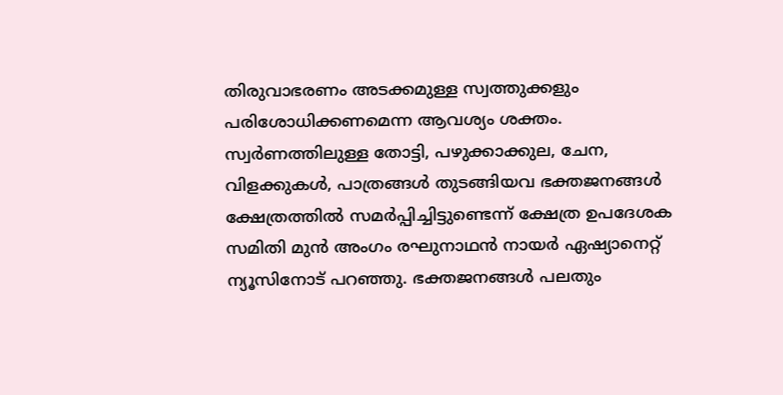തിരുവാഭരണം അടക്കമുള്ള സ്വത്തുക്കളും പരിശോധിക്കണമെന്ന ആവശ്യം ശക്തം. സ്വർണത്തിലുള്ള തോട്ടി, പഴുക്കാക്കുല, ചേന, വിളക്കുകൾ, പാത്രങ്ങൾ തുടങ്ങിയവ ഭക്തജനങ്ങൾ ക്ഷേത്രത്തിൽ സമർപ്പിച്ചിട്ടുണ്ടെന്ന് ക്ഷേത്ര ഉപദേശക സമിതി മുൻ അംഗം രഘുനാഥൻ നായർ ഏഷ്യാനെറ്റ് ന്യൂസിനോട് പറഞ്ഞു. ഭക്തജനങ്ങൾ പലതും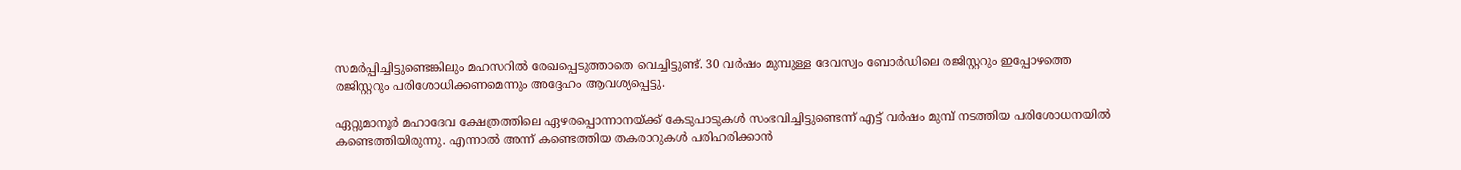സമർപ്പിച്ചിട്ടുണ്ടെങ്കിലും മഹസറിൽ രേഖപ്പെടുത്താതെ വെച്ചിട്ടുണ്ട്. 30 വർഷം മുമ്പുള്ള ദേവസ്വം ബോർഡിലെ രജിസ്റ്ററും ഇപ്പോഴത്തെ രജിസ്റ്ററും പരിശോധിക്കണമെന്നും അദ്ദേഹം ആവശ്യപ്പെട്ടു.

ഏറ്റുമാനൂ‍ർ മഹാദേവ ക്ഷേത്രത്തിലെ ഏഴരപ്പൊന്നാനയ്ക്ക് കേടുപാടുകൾ സംഭവിച്ചിട്ടുണ്ടെന്ന് എട്ട് വർഷം മുമ്പ് നടത്തിയ പരിശോധനയിൽ കണ്ടെത്തിയിരുന്നു. എന്നാൽ അന്ന് കണ്ടെത്തിയ തകരാറുകൾ പരിഹരിക്കാൻ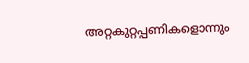അറ്റകുറ്റപ്പണികളൊന്നും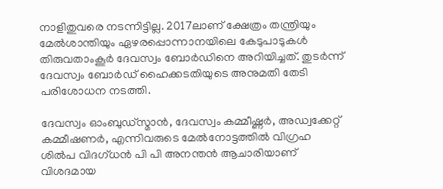നാളിതുവരെ നടന്നിട്ടില്ല. 2017ലാണ് ക്ഷേത്രം തന്ത്രിയും മേൽശാന്തിയും ഏഴരപ്പൊന്നാനയിലെ കേടുപാടുകൾ തിരുവതാംകൂർ ദേവസ്വം ബോർഡിനെ അറിയിച്ചത്. തുടർന്ന് ദേവസ്വം ബോർഡ് ഹൈക്കടതിയുടെ അനുമതി തേടി പരിശോധന നടത്തി.

ദേവസ്വം ഓംബുഡ്സ്മാൻ, ദേവസ്വം കമ്മീഷ്ണ‌ർ, അഡ്വക്കേറ്റ് കമ്മീഷണർ, എന്നിവരുടെ മേൽനോട്ടത്തിൽ വിഗ്രഹ ശിൽപ വിദഗ്ധൻ പി പി അനന്തൻ ആചാരിയാണ് വിശദമായ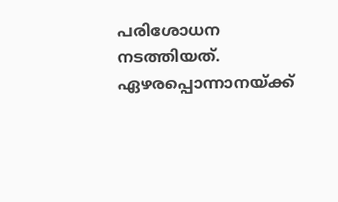പരിശോധന നടത്തിയത്. ഏഴരപ്പൊന്നാനയ്ക്ക്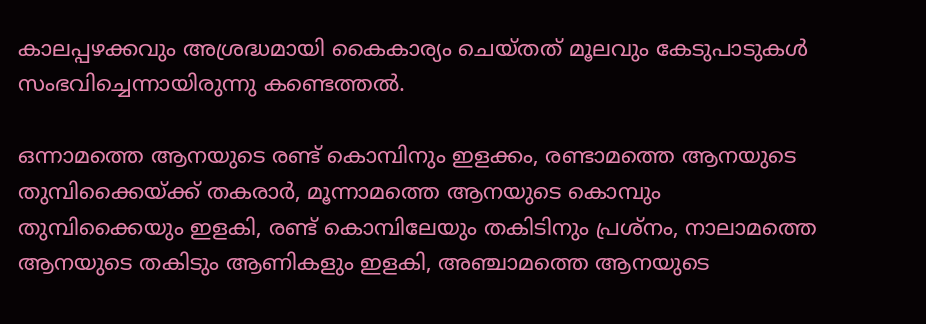കാലപ്പഴക്കവും അശ്രദ്ധമായി കൈകാര്യം ചെയ്തത് മൂലവും കേടുപാടുകൾ സംഭവിച്ചെന്നായിരുന്നു കണ്ടെത്തൽ.

ഒന്നാമത്തെ ആനയുടെ രണ്ട് കൊമ്പിനും ഇളക്കം, രണ്ടാമത്തെ ആനയുടെ തുമ്പിക്കൈയ്ക്ക് തകരാർ, മൂന്നാമത്തെ ആനയുടെ കൊമ്പും തുമ്പിക്കൈയും ഇളകി, രണ്ട് കൊമ്പിലേയും തകിടിനും പ്രശ്നം, നാലാമത്തെ ആനയുടെ തകിടും ആണികളും ഇളകി, അഞ്ചാമത്തെ ആനയുടെ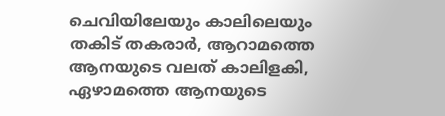ചെവിയിലേയും കാലിലെയും തകിട് തകരാ‍ർ, ആറാമത്തെ ആനയുടെ വലത് കാലിളകി, ഏഴാമത്തെ ആനയുടെ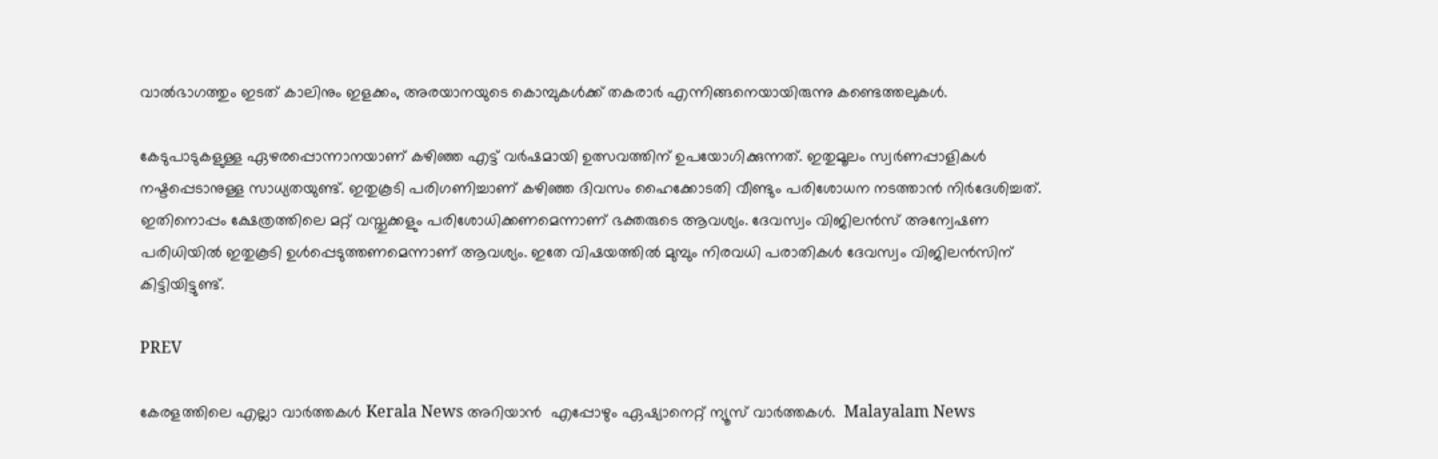വാൽഭാഗത്തും ഇടത് കാലിനും ഇളക്കം, അരയാനയുടെ കൊമ്പുകൾക്ക് തകരാർ എന്നിങ്ങനെയായിരുന്നു കണ്ടെത്തലുകൾ.

കേടുപാടുകളുള്ള ഏഴരപ്പൊന്നാനയാണ് കഴിഞ്ഞ എട്ട് വ‍ർഷമായി ഉത്സവത്തിന് ഉപയോഗിക്കുന്നത്. ഇതുമൂലം സ്വ‍ർണപ്പാളികൾ നഷ്ടപ്പെടാനുള്ള സാധ്യതയുണ്ട്. ഇതുകൂടി പരിഗണിച്ചാണ് കഴിഞ്ഞ ദിവസം ഹൈക്കോടതി വീണ്ടും പരിശോധന നടത്താൻ നിർദേശിച്ചത്. ഇതിനൊപ്പം ക്ഷേത്രത്തിലെ മറ്റ് വസ്തുക്കളും പരിശോധിക്കണമെന്നാണ് ഭക്തരുടെ ആവശ്യം. ദേവസ്വം വിജിലൻസ് അന്വേഷണ പരിധിയിൽ ഇതുകൂടി ഉൾപ്പെടുത്തണമെന്നാണ് ആവശ്യം. ഇതേ വിഷയത്തിൽ മുമ്പും നിരവധി പരാതികൾ ദേവസ്വം വിജിലൻസിന് കിട്ടിയിട്ടുണ്ട്.

PREV

കേരളത്തിലെ എല്ലാ വാർത്തകൾ Kerala News അറിയാൻ  എപ്പോഴും ഏഷ്യാനെറ്റ് ന്യൂസ് വാർത്തകൾ.  Malayalam News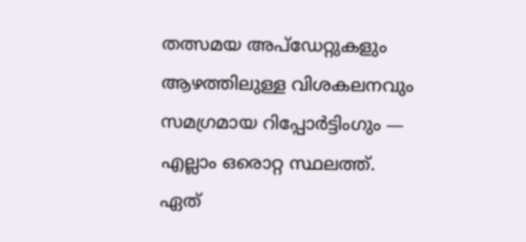തത്സമയ അപ്‌ഡേറ്റുകളും ആഴത്തിലുള്ള വിശകലനവും സമഗ്രമായ റിപ്പോർട്ടിംഗും — എല്ലാം ഒരൊറ്റ സ്ഥലത്ത്. ഏത്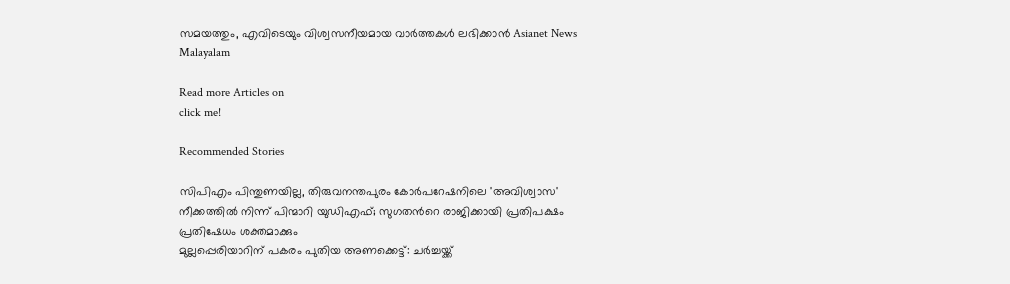സമയത്തും, എവിടെയും വിശ്വസനീയമായ വാർത്തകൾ ലഭിക്കാൻ Asianet News Malayalam

Read more Articles on
click me!

Recommended Stories

സിപിഎം പിന്തുണയില്ല, തിരുവനന്തപുരം കോർപറേഷനിലെ 'അവിശ്വാസ' നീക്കത്തിൽ നിന്ന് പിന്മാറി യുഡിഎഫ്; സുഗതന്‍റെ രാജിക്കായി പ്രതിപക്ഷം പ്രതിഷേധം ശക്തമാക്കും
മുല്ലപ്പെരിയാറിന് പകരം പുതിയ അണക്കെട്ട്: ചർച്ചയ്ക്ക്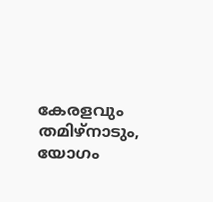കേരളവും തമിഴ്നാടും, യോഗം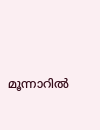മൂന്നാറിൽ